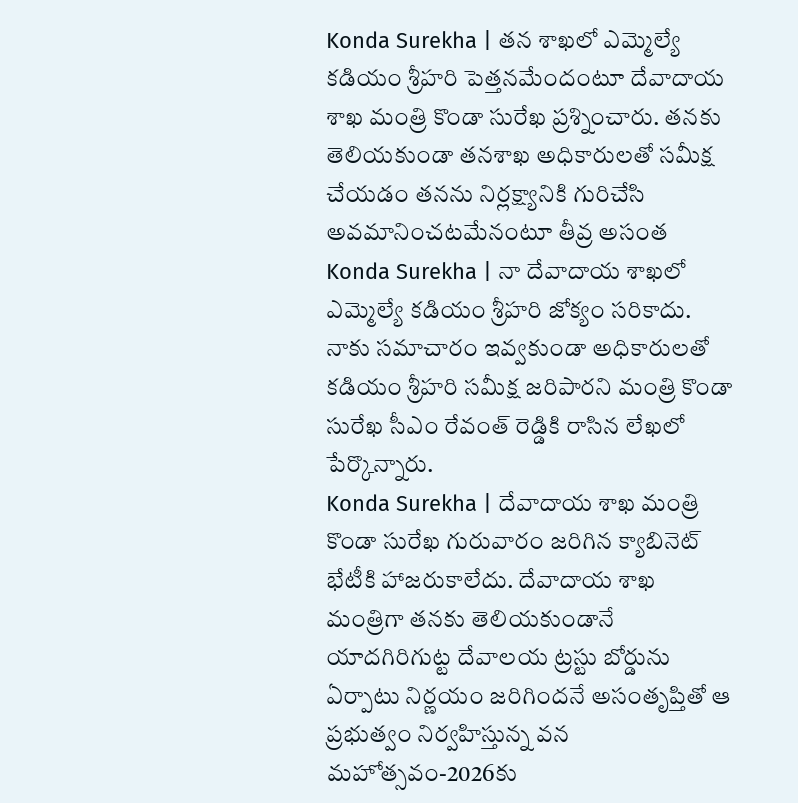Konda Surekha | తన శాఖలో ఎమ్మెల్యే కడియం శ్రీహరి పెత్తనమేందంటూ దేవాదాయ శాఖ మంత్రి కొండా సురేఖ ప్రశ్నించారు. తనకు తెలియకుండా తనశాఖ అధికారులతో సమీక్ష చేయడం తనను నిర్లక్ష్యానికి గురిచేసి అవమానించటమేనంటూ తీవ్ర అసంత
Konda Surekha | నా దేవాదాయ శాఖలో ఎమ్మెల్యే కడియం శ్రీహరి జోక్యం సరికాదు. నాకు సమాచారం ఇవ్వకుండా అధికారులతో కడియం శ్రీహరి సమీక్ష జరిపారని మంత్రి కొండా సురేఖ సీఎం రేవంత్ రెడ్డికి రాసిన లేఖలో పేర్కొన్నారు.
Konda Surekha | దేవాదాయ శాఖ మంత్రి కొండా సురేఖ గురువారం జరిగిన క్యాబినెట్ భేటీకి హాజరుకాలేదు. దేవాదాయ శాఖ మంత్రిగా తనకు తెలియకుండానే యాదగిరిగుట్ట దేవాలయ ట్రస్టు బోర్డును ఏర్పాటు నిర్ణయం జరిగిందనే అసంతృప్తితో ఆ
ప్రభుత్వం నిర్వహిస్తున్న వన మహోత్సవం-2026కు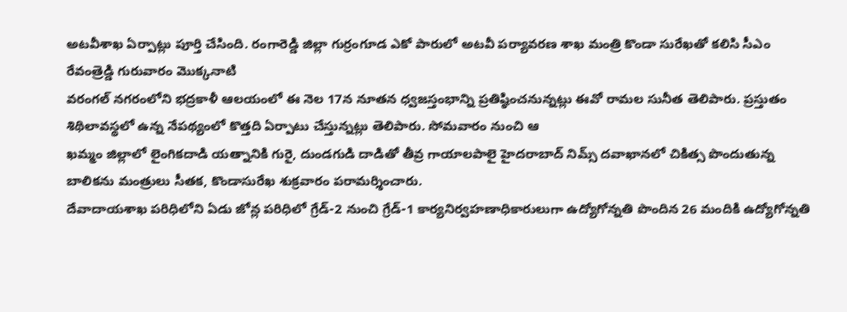అటవీశాఖ ఏర్పాట్లు పూర్తి చేసింది. రంగారెడ్డి జిల్లా గుర్రంగూడ ఎకో పారులో అటవీ పర్యావరణ శాఖ మంత్రి కొండా సురేఖతో కలిసి సీఎం రేవంత్రెడ్డి గురువారం మొక్కనాటి
వరంగల్ నగరంలోని భద్రకాళీ ఆలయంలో ఈ నెల 17న నూతన ధ్వజస్తంభాన్ని ప్రతిష్ఠించనున్నట్లు ఈవో రామల సునీత తెలిపారు. ప్రస్తుతం శిథిలావస్థలో ఉన్న నేపథ్యంలో కొత్తది ఏర్పాటు చేస్తున్నట్లు తెలిపారు. సోమవారం నుంచి ఆ
ఖమ్మం జిల్లాలో లైంగికదాడి యత్నానికి గురై, దుండగుడి దాడితో తీవ్ర గాయాలపాలై హైదరాబాద్ నిమ్స్ దవాఖానలో చికిత్స పొందుతున్న బాలికను మంత్రులు సీతక, కొండాసురేఖ శుక్రవారం పరామర్శించారు.
దేవాదాయశాఖ పరిధిలోని ఏడు జోన్ల పరిధిలో గ్రేడ్-2 నుంచి గ్రేడ్-1 కార్యనిర్వహణాధికారులుగా ఉద్యోగోన్నతి పొందిన 26 మందికి ఉద్యోగోన్నతి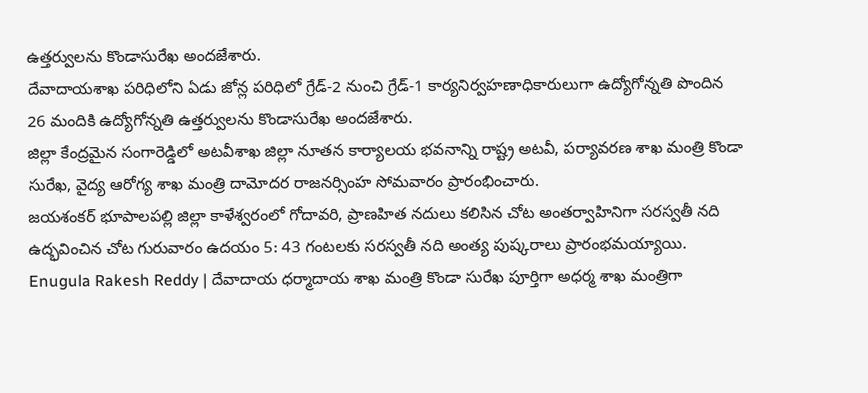ఉత్తర్వులను కొండాసురేఖ అందజేశారు.
దేవాదాయశాఖ పరిధిలోని ఏడు జోన్ల పరిధిలో గ్రేడ్-2 నుంచి గ్రేడ్-1 కార్యనిర్వహణాధికారులుగా ఉద్యోగోన్నతి పొందిన 26 మందికి ఉద్యోగోన్నతి ఉత్తర్వులను కొండాసురేఖ అందజేశారు.
జిల్లా కేంద్రమైన సంగారెడ్డిలో అటవీశాఖ జిల్లా నూతన కార్యాలయ భవనాన్ని రాష్ట్ర అటవీ, పర్యావరణ శాఖ మంత్రి కొండా సురేఖ, వైద్య ఆరోగ్య శాఖ మంత్రి దామోదర రాజనర్సింహ సోమవారం ప్రారంభించారు.
జయశంకర్ భూపాలపల్లి జిల్లా కాళేశ్వరంలో గోదావరి, ప్రాణహిత నదులు కలిసిన చోట అంతర్వాహినిగా సరస్వతీ నది ఉద్భవించిన చోట గురువారం ఉదయం 5: 43 గంటలకు సరస్వతీ నది అంత్య పుష్కరాలు ప్రారంభమయ్యాయి.
Enugula Rakesh Reddy | దేవాదాయ ధర్మాదాయ శాఖ మంత్రి కొండా సురేఖ పూర్తిగా అధర్మ శాఖ మంత్రిగా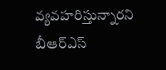వ్యవహరిస్తున్నారని బీఆర్ఎస్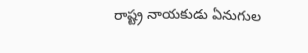రాష్ట్ర నాయకుడు ఏనుగుల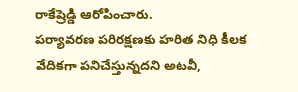రాకేష్రెడ్డి ఆరోపించారు.
పర్యావరణ పరిరక్షణకు హరిత నిధి కీలక వేదికగా పనిచేస్తున్నదని అటవీ,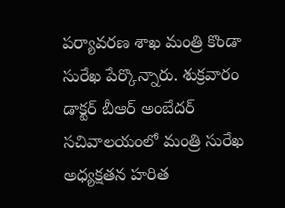పర్యావరణ శాఖ మంత్రి కొండా సురేఖ పేర్కొన్నారు. శుక్రవారం డాక్టర్ బీఆర్ అంబేదర్ సచివాలయంలో మంత్రి సురేఖ అధ్యక్షతన హరిత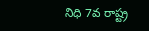నిధి 7వ రాష్ట్ర